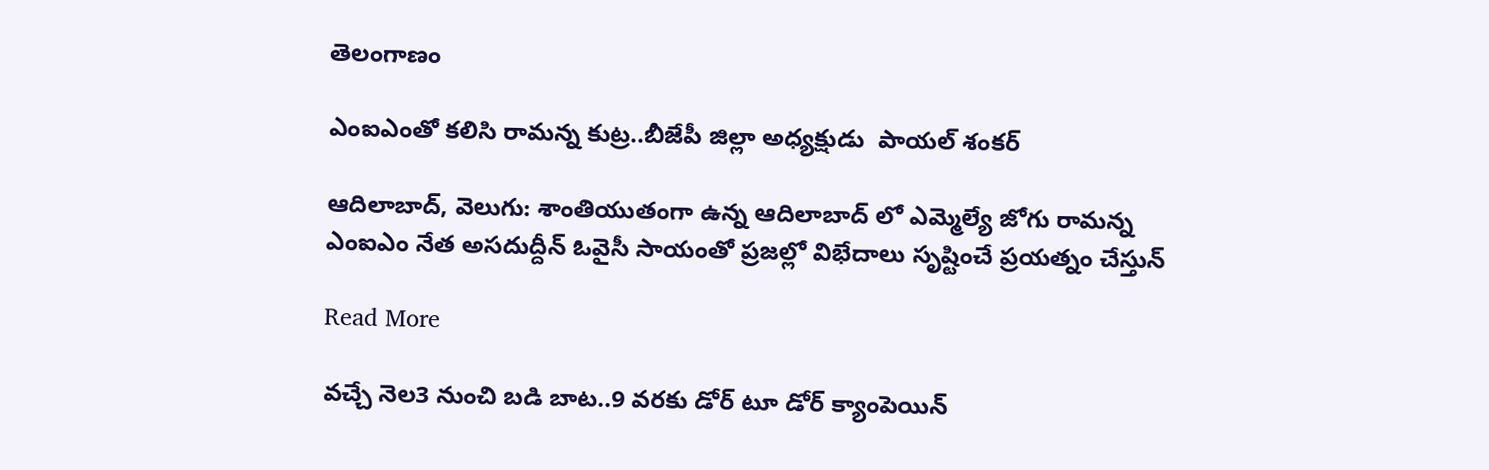తెలంగాణం

ఎంఐఎంతో కలిసి రామన్న కుట్ర..బీజేపీ జిల్లా అధ్యక్షుడు  పాయల్ శంకర్

ఆదిలాబాద్, వెలుగు: శాంతియుతంగా ఉన్న ఆదిలాబాద్ లో ఎమ్మెల్యే జోగు రామన్న ఎంఐఎం నేత అసదుద్దీన్ ఓవైసీ సాయంతో ప్రజల్లో విభేదాలు సృష్టించే ప్రయత్నం చేస్తున్

Read More

వచ్చే నెల3 నుంచి బడి బాట..9 వరకు డోర్ టూ డోర్ క్యాంపెయిన్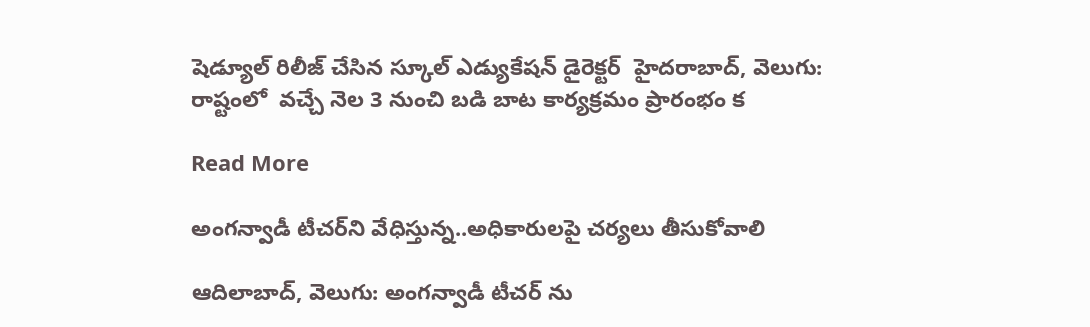షెడ్యూల్ రిలీజ్ చేసిన స్కూల్ ఎడ్యుకేషన్ డైరెక్టర్  హైదరాబాద్, వెలుగు: రాష్టంలో  వచ్చే నెల 3 నుంచి బడి బాట కార్యక్రమం ప్రారంభం క

Read More

అంగన్వాడీ టీచర్‌‌‌‌ని వేధిస్తున్న..అధికారులపై చర్యలు తీసుకోవాలి

ఆదిలాబాద్, వెలుగు: అంగన్వాడీ టీచర్ ను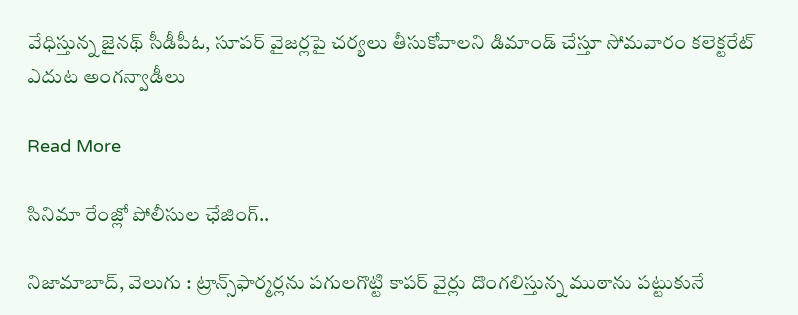వేధిస్తున్న జైనథ్ సీడీపీఓ, సూపర్ వైజర్లపై చర్యలు తీసుకోవాలని డిమాండ్ చేస్తూ సోమవారం కలెక్టరేట్ ఎదుట అంగన్వాడీలు

Read More

సినిమా రేంజ్లో పోలీసుల ఛేజింగ్..

నిజామాబాద్, వెలుగు : ట్రాన్స్‌‌ఫార్మర్లను పగులగొట్టి కాపర్‌‌ వైర్లు దొంగలిస్తున్న ముఠాను పట్టుకునే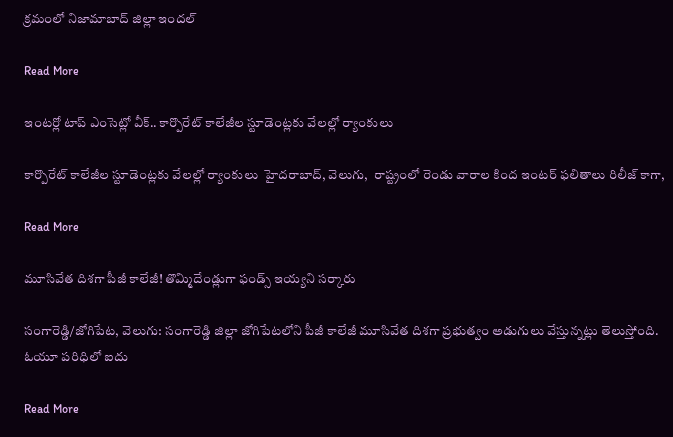క్రమంలో నిజామాబాద్ జిల్లా ఇందల్

Read More

ఇంటర్లో టాప్ ఎంసెట్లో వీక్.. కార్పొరేట్ కాలేజీల స్టూడెంట్లకు వేలల్లో ర్యాంకులు

కార్పొరేట్ కాలేజీల స్టూడెంట్లకు వేలల్లో ర్యాంకులు  హైదరాబాద్, వెలుగు,  రాష్ట్రంలో రెండు వారాల కింద ఇంటర్ ఫలితాలు రిలీజ్ కాగా,

Read More

మూసివేత దిశగా పీజీ కాలేజీ! తొమ్మిదేండ్లుగా ఫండ్స్ ఇయ్యని సర్కారు

సంగారెడ్డి/జోగిపేట, వెలుగు: సంగారెడ్డి జిల్లా జోగిపేటలోని పీజీ కాలేజీ మూసివేత దిశగా ప్రభుత్వం అడుగులు వేస్తున్నట్లు తెలుస్తోంది. ఓయూ పరిధిలో ఐదు

Read More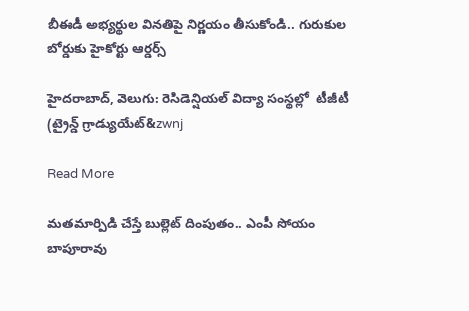బీఈడీ అభ్యర్థుల వినతిపై నిర్ణయం తీసుకోండి.. గురుకుల బోర్డుకు హైకోర్టు ఆర్డర్స్

హైదరాబాద్, వెలుగు: రెసిడెన్షియల్‌‌‌‌ విద్యా సంస్థల్లో  టీజీటీ (ట్రైన్డ్‌‌‌‌ గ్రాడ్యుయేట్‌‌&zwnj

Read More

మతమార్పిడి చేస్తే బుల్లెట్ దింపుతం.. ఎంపీ సోయం బాపూరావు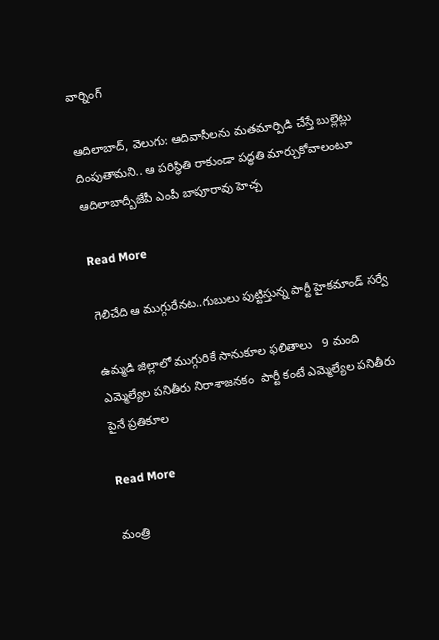వార్నింగ్

ఆదిలాబాద్, వెలుగు: ఆదివాసీలను మతమార్పిడి చేస్తే బుల్లెట్లు దింపుతామని.. ఆ పరిస్థితి రాకుండా పద్ధతి మార్చుకోవాలంటూ ఆదిలాబాద్బీజేపీ ఎంపీ బాపూరావు హెచ్చ

Read More

గెలిచేది ఆ ముగ్గురేనట..గుబులు పుట్టిస్తున్న పార్టీ హైకమాండ్ సర్వే

ఉమ్మడి జిల్లాలో ముగ్గురికే సానుకూల ఫలితాలు   9 మంది ఎమ్మెల్యేల పనితీరు నిరాశాజనకం  పార్టీ కంటే ఎమ్మెల్యేల పనితీరు పైనే ప్రతికూల

Read More

మంత్రి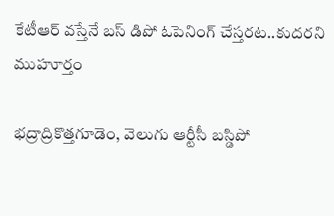కేటీఆర్ వస్తేనే బస్ డిపో ఓపెనింగ్ చేస్తరట..కుదరని ముహూర్తం

భద్రాద్రికొత్తగూడెం, వెలుగు ఆర్టీసీ బస్డిపో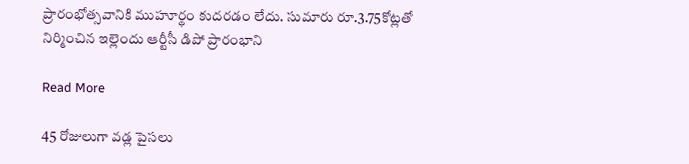ప్రారంభోత్సవానికి ముహూర్థం కుదరడం లేదు. సుమారు రూ.3.75కోట్లతో నిర్మించిన ఇల్లెందు ఆర్టీసీ డిపో ప్రారంభాని

Read More

45 రోజులుగా వడ్ల పైసలు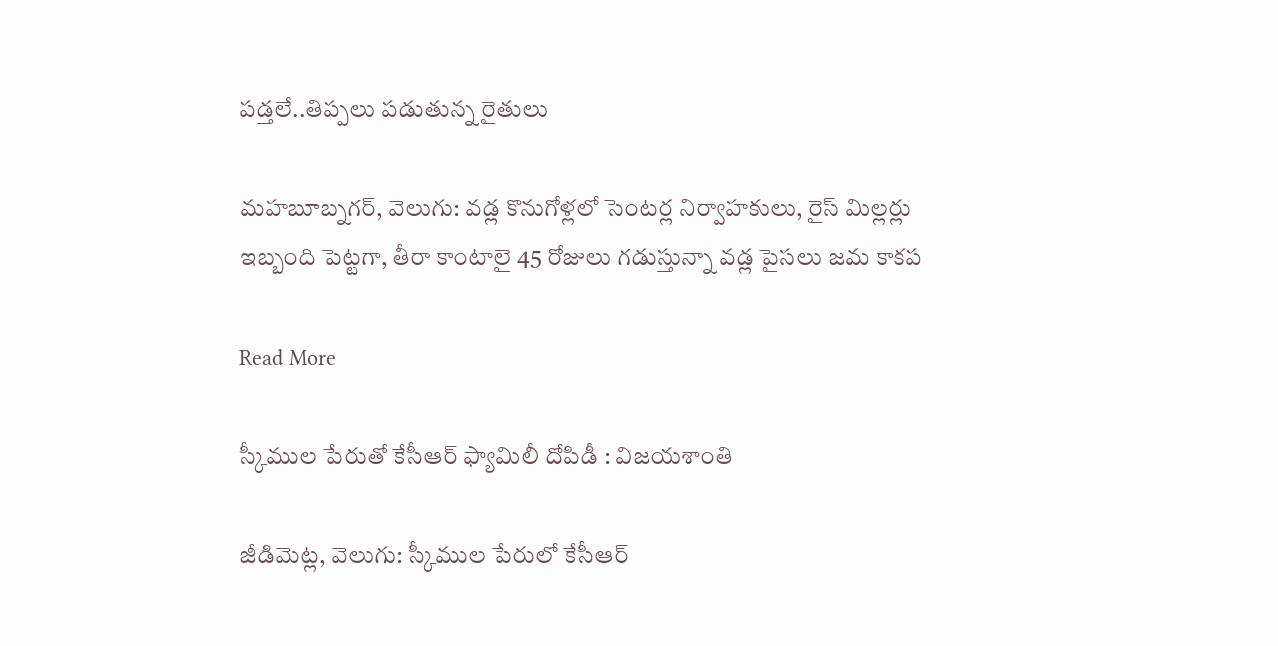పడ్తలే..తిప్పలు పడుతున్న రైతులు

మహబూబ్నగర్, వెలుగు: వడ్ల కొనుగోళ్లలో సెంటర్ల నిర్వాహకులు, రైస్ మిల్లర్లు ఇబ్బంది పెట్టగా, తీరా కాంటాలై 45 రోజులు గడుస్తున్నా వడ్ల పైసలు జమ కాకప

Read More

స్కీముల పేరుతో కేసీఆర్ ఫ్యామిలీ దోపిడీ : విజయశాంతి

జీడిమెట్ల, వెలుగు: స్కీముల పేరులో కేసీఆర్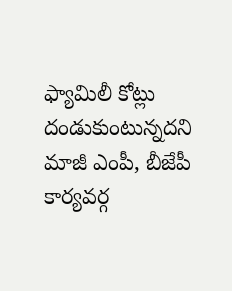ఫ్యామిలీ కోట్లు దండుకుంటున్నదని మాజీ ఎంపీ, బీజేపీ కార్యవర్గ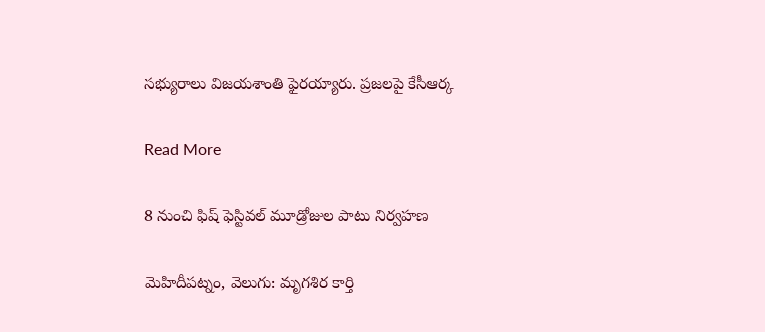సభ్యురాలు విజయశాంతి ఫైరయ్యారు. ప్రజలపై కేసీఆర్క

Read More

8 నుంచి ఫిష్ ఫెస్టివల్ మూడ్రోజుల పాటు నిర్వహణ

మెహిదీపట్నం, వెలుగు: మృగశిర కార్తి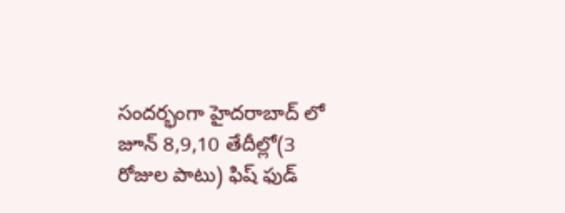సందర్భంగా హైదరాబాద్ లో  జూన్ 8,9,10 తేదీల్లో(3 రోజుల పాటు) ఫిష్ ఫుడ్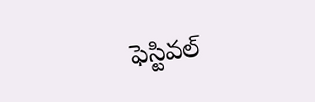ఫెస్టివల్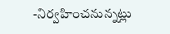-నిర్వహించనున్నట్లు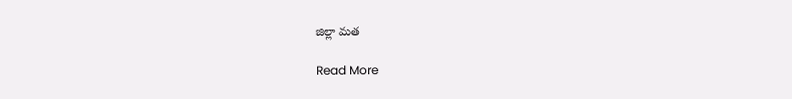జిల్లా మత

Read More